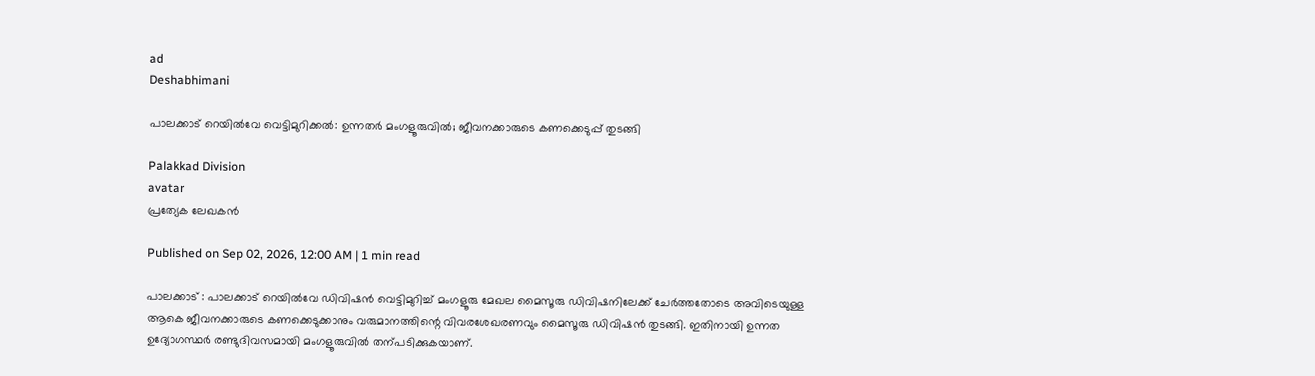ad
Deshabhimani

പാലക്കാട്‌ റെയിൽവേ വെട്ടിമുറിക്കൽ: ഉന്നതർ മംഗളൂരുവിൽ; ജീവനക്കാരുടെ കണക്കെടുപ്പ്‌ തുടങ്ങി

Palakkad Division
avatar
പ്രത്യേക ലേഖകൻ

Published on Sep 02, 2026, 12:00 AM | 1 min read

പാലക്കാട്‌ : പാലക്കാട്‌ റെയിൽവേ ഡിവിഷൻ വെട്ടിമുറിച്ച്‌ മംഗളൂരു മേഖല മൈസൂരു ഡിവിഷനിലേക്ക്‌ ചേർത്തതോടെ അവിടെയുള്ള ആകെ ജീവനക്കാരുടെ കണക്കെടുക്കാനും വരുമാനത്തിന്റെ വിവരശേഖരണവും മൈസൂരു ഡിവിഷൻ തുടങ്ങി. ഇതിനായി ഉന്നത ഉദ്യോഗസ്ഥർ രണ്ടുദിവസമായി മംഗളൂരുവിൽ തന്പടിക്കുകയാണ്‌.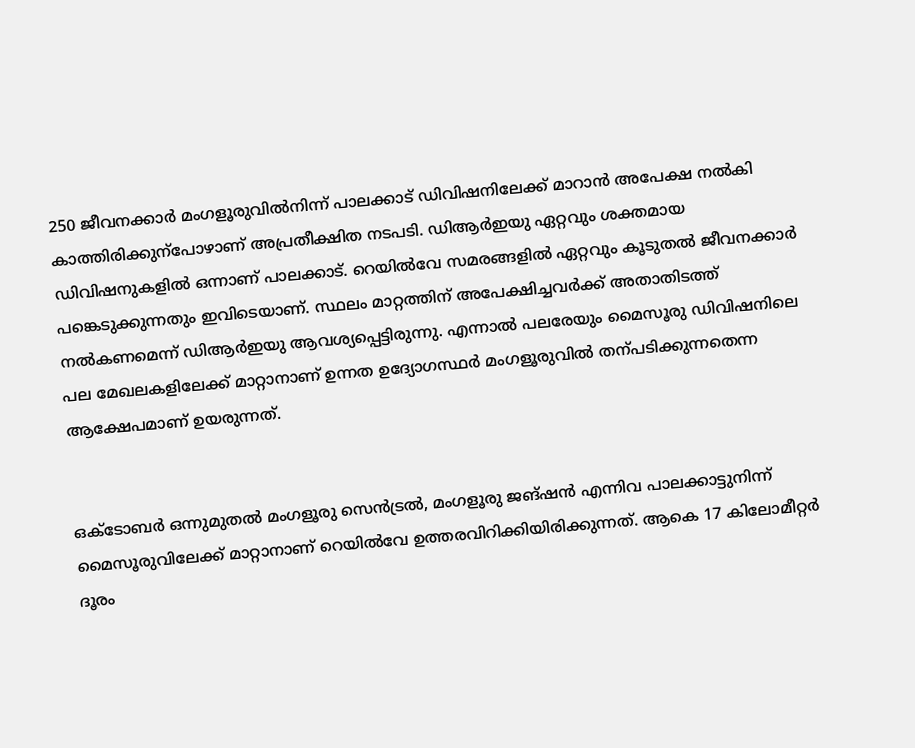250 ജീവനക്കാർ മംഗളൂരുവിൽനിന്ന്‌ പാലക്കാട്‌ ഡിവിഷനിലേക്ക്‌ മാറാൻ അപേക്ഷ നൽകി കാത്തിരിക്കുന്പോഴാണ്‌ അപ്രതീക്ഷിത നടപടി. ഡിആർഇയു ഏറ്റവും ശക്തമായ ഡിവിഷനുകളിൽ ഒന്നാണ്‌ പാലക്കാട്‌. റെയിൽവേ സമരങ്ങളിൽ ഏറ്റവും കൂടുതൽ ജീവനക്കാർ പങ്കെടുക്കുന്നതും ഇവിടെയാണ്‌. സ്ഥലം മാറ്റത്തിന്‌ അപേക്ഷിച്ചവർക്ക്‌ അതാതിടത്ത്‌ നൽകണമെന്ന്‌ ഡിആർഇയു ആവശ്യപ്പെട്ടിരുന്നു. എന്നാൽ പലരേയും മൈസൂരു ഡിവിഷനിലെ പല മേഖലകളിലേക്ക്‌ മാറ്റാനാണ്‌ ഉന്നത ഉദ്യോഗസ്ഥർ മംഗളൂരുവിൽ തന്പടിക്കുന്നതെന്ന ആക്ഷേപമാണ്‌ ഉയരുന്നത്‌.


ഒക്‌ടോബർ ഒന്നുമുതൽ മംഗളൂരു സെൻട്രൽ, മംഗളൂരു ജങ്‌ഷൻ എന്നിവ പാലക്കാട്ടുനിന്ന്‌ മൈസൂരുവിലേക്ക്‌ മാറ്റാനാണ്‌ റെയിൽവേ ഉത്തരവിറിക്കിയിരിക്കുന്നത്‌. ആകെ 17 കിലോമീറ്റർ ദൂരം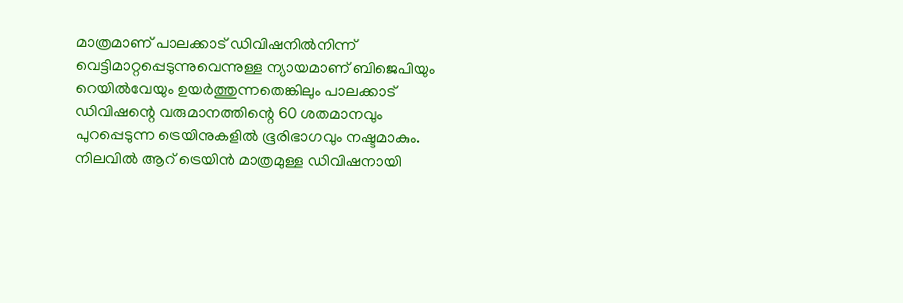മാത്രമാണ്‌ പാലക്കാട്‌ ഡിവിഷനിൽനിന്ന്‌ വെട്ടിമാറ്റപ്പെടുന്നുവെന്നുള്ള ന്യായമാണ്‌ ബിജെപിയും റെയിൽവേയും ഉയർത്തുന്നതെങ്കിലും പാലക്കാട്‌ ഡിവിഷന്റെ വരുമാനത്തിന്റെ 60 ശതമാനവും പുറപ്പെടുന്ന ട്രെയിനുകളിൽ ഭൂരിഭാഗവും നഷ്ടമാകും. നിലവിൽ ആറ്‌ ട്രെയിൻ മാത്രമുള്ള ഡിവിഷനായി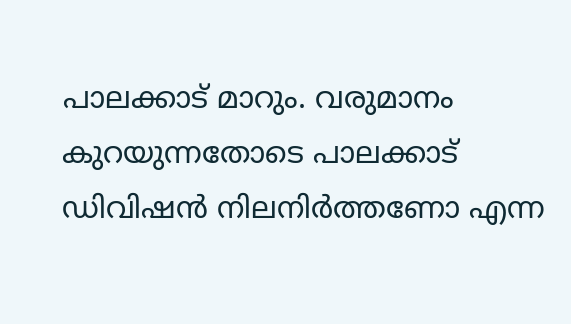പാലക്കാട്‌ മാറും. വരുമാനം കുറയുന്നതോടെ പാലക്കാട്‌ ഡിവിഷൻ നിലനിർത്തണോ എന്ന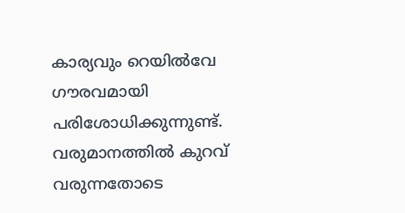കാര്യവും റെയിൽവേ ഗ‍ൗരവമായി പരിശോധിക്കുന്നുണ്ട്‌. വരുമാനത്തിൽ കുറവ്‌ വരുന്നതോടെ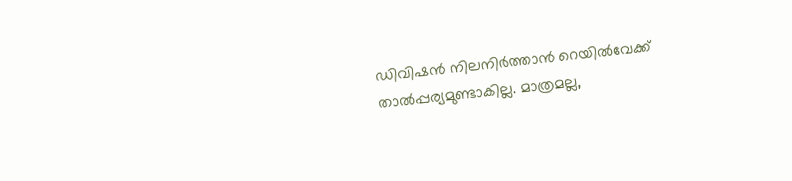ഡിവിഷൻ നിലനിർത്താൻ റെയിൽവേക്ക്‌ താൽപ്പര്യമുണ്ടാകില്ല. മാത്രമല്ല,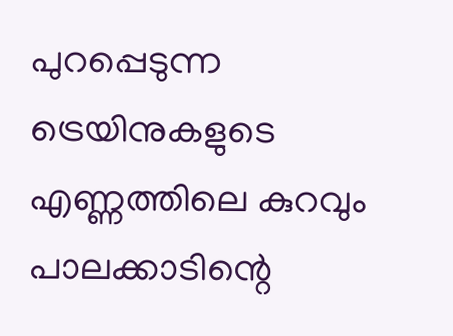പുറപ്പെടുന്ന ട്രെയിനുകളുടെ എണ്ണത്തിലെ കുറവും പാലക്കാടിന്റെ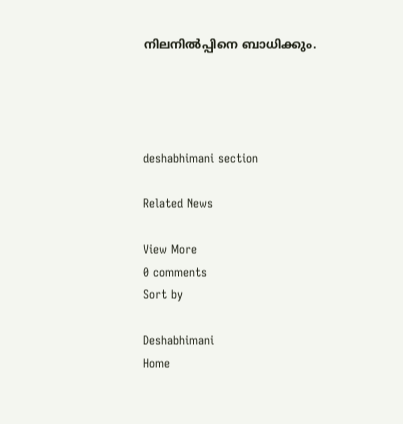നിലനിൽപ്പിനെ ബാധിക്കും.




deshabhimani section

Related News

View More
0 comments
Sort by

Deshabhimani
Home